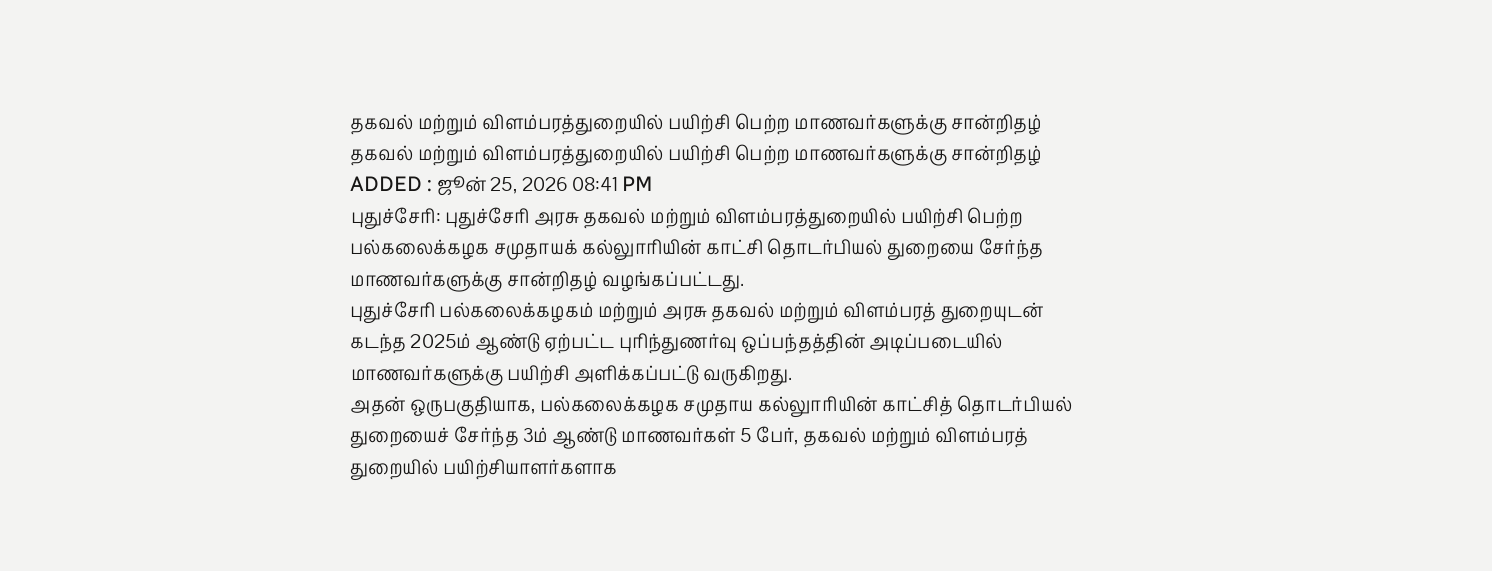தகவல் மற்றும் விளம்பரத்துறையில் பயிற்சி பெற்ற மாணவர்களுக்கு சான்றிதழ்
தகவல் மற்றும் விளம்பரத்துறையில் பயிற்சி பெற்ற மாணவர்களுக்கு சான்றிதழ்
ADDED : ஜூன் 25, 2026 08:41 PM
புதுச்சேரி: புதுச்சேரி அரசு தகவல் மற்றும் விளம்பரத்துறையில் பயிற்சி பெற்ற பல்கலைக்கழக சமுதாயக் கல்லுாரியின் காட்சி தொடர்பியல் துறையை சேர்ந்த மாணவர்களுக்கு சான்றிதழ் வழங்கப்பட்டது.
புதுச்சேரி பல்கலைக்கழகம் மற்றும் அரசு தகவல் மற்றும் விளம்பரத் துறையுடன் கடந்த 2025ம் ஆண்டு ஏற்பட்ட புரிந்துணர்வு ஒப்பந்தத்தின் அடிப்படையில் மாணவர்களுக்கு பயிற்சி அளிக்கப்பட்டு வருகிறது.
அதன் ஒருபகுதியாக, பல்கலைக்கழக சமுதாய கல்லுாரியின் காட்சித் தொடர்பியல் துறையைச் சேர்ந்த 3ம் ஆண்டு மாணவர்கள் 5 பேர், தகவல் மற்றும் விளம்பரத் துறையில் பயிற்சியாளர்களாக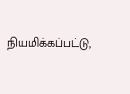நியமிக்கப்பட்டு,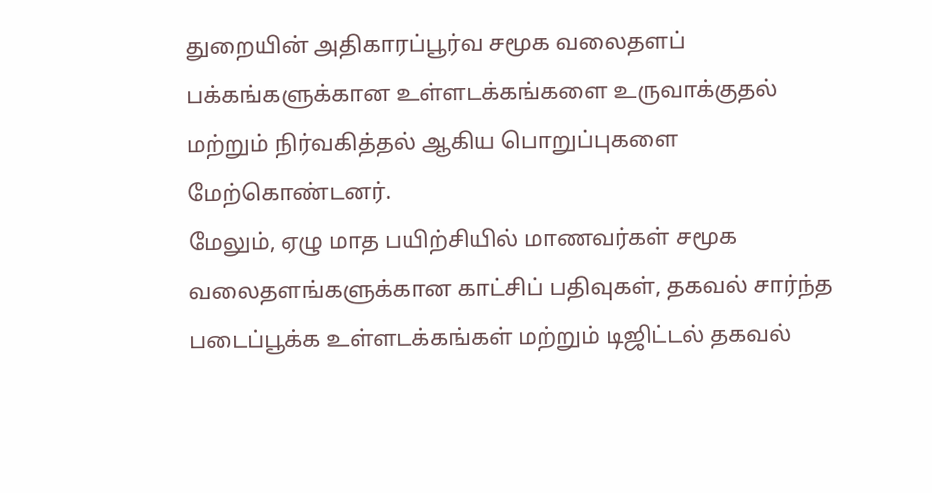துறையின் அதிகாரப்பூர்வ சமூக வலைதளப் பக்கங்களுக்கான உள்ளடக்கங்களை உருவாக்குதல் மற்றும் நிர்வகித்தல் ஆகிய பொறுப்புகளை மேற்கொண்டனர்.
மேலும், ஏழு மாத பயிற்சியில் மாணவர்கள் சமூக வலைதளங்களுக்கான காட்சிப் பதிவுகள், தகவல் சார்ந்த படைப்பூக்க உள்ளடக்கங்கள் மற்றும் டிஜிட்டல் தகவல்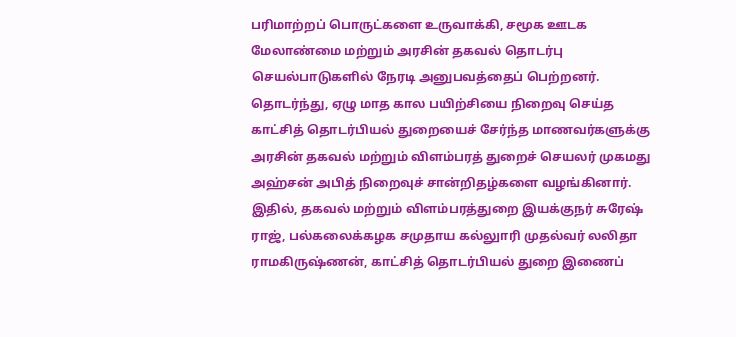பரிமாற்றப் பொருட்களை உருவாக்கி, சமூக ஊடக மேலாண்மை மற்றும் அரசின் தகவல் தொடர்பு செயல்பாடுகளில் நேரடி அனுபவத்தைப் பெற்றனர்.
தொடர்ந்து, ஏழு மாத கால பயிற்சியை நிறைவு செய்த காட்சித் தொடர்பியல் துறையைச் சேர்ந்த மாணவர்களுக்கு அரசின் தகவல் மற்றும் விளம்பரத் துறைச் செயலர் முகமது அஹ்சன் அபித் நிறைவுச் சான்றிதழ்களை வழங்கினார்.
இதில், தகவல் மற்றும் விளம்பரத்துறை இயக்குநர் சுரேஷ் ராஜ், பல்கலைக்கழக சமுதாய கல்லுாரி முதல்வர் லலிதா ராமகிருஷ்ணன், காட்சித் தொடர்பியல் துறை இணைப்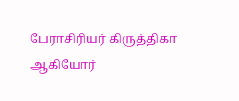பேராசிரியர் கிருத்திகா ஆகியோர்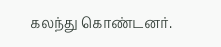கலந்து கொண்டனர்.